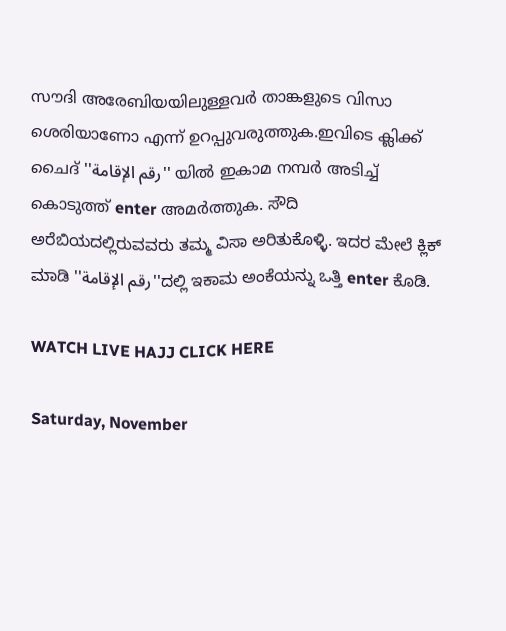സൗദി അരേബിയയിലുള്ളവര്‍ താങ്കളുടെ വിസാ ശെരിയാണോ എന്ന്‍ ഉറപ്പുവരുത്തുക.ഇവിടെ ക്ലിക്ക് ചൈദ് ''رقم الإقامة'' യില്‍ ഇകാമ നമ്പര്‍ അടിച്ച് കൊടുത്ത് enter അമര്‍ത്തുക. ಸೌದಿ ಅರೆಬಿಯದಲ್ಲಿರುವವರು ತಮ್ಮ ವಿಸಾ ಅರಿತುಕೊಳ್ಳಿ. ಇದರ ಮೇಲೆ ಕ್ಲಿಕ್ ಮಾಡಿ ''رقم الإقامة''ದಲ್ಲಿ ಇಕಾಮ ಅಂಕೆಯನ್ನು ಒತ್ತಿ enter ಕೊಡಿ.

WATCH LIVE HAJJ CLICK HERE

Saturday, November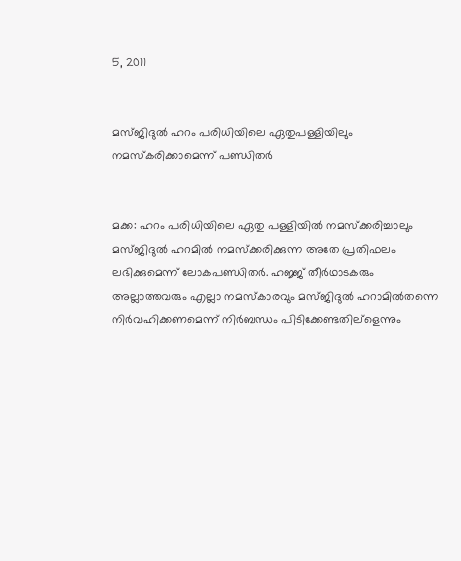5, 2011


മസ്ജിദുല്‍ ഹറം പരിധിയിലെ ഏതുപള്ളിയിലും നമസ്‌കരിക്കാമെന്ന് പണ്ഡിതര്‍


മക്ക: ഹറം പരിധിയിലെ ഏതു പള്ളിയില്‍ നമസ്ക്കരിച്ചാലും മസ്ജിദുല്‍ ഹറമില്‍ നമസ്ക്കരിക്കുന്ന അതേ പ്രതിഫലം ലഭിക്കുമെന്ന് ലോകപണ്ഡിതര്‍. ഹജ്ജ് തീര്‍ഥാടകരും അല്ലാത്തവരും എല്ലാ നമസ്കാരവും മസ്ജിദുല്‍ ഹറാമില്‍തന്നെ നിര്‍വഹിക്കണമെന്ന് നിര്‍ബന്ധം പിടിക്കേണ്ടതില്ളെന്നും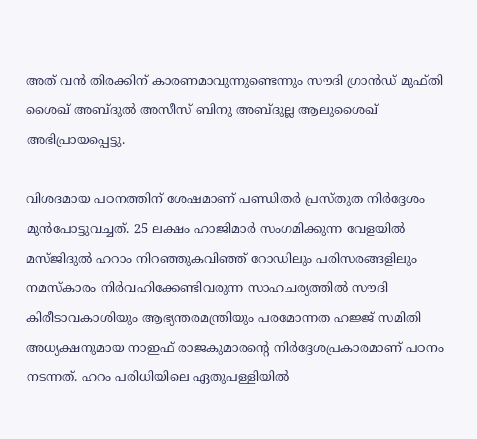അത് വന്‍ തിരക്കിന് കാരണമാവുന്നുണ്ടെന്നും സൗദി ഗ്രാന്‍ഡ് മുഫ്തി ശൈഖ് അബ്ദുല്‍ അസീസ് ബിനു അബ്ദുല്ല ആലുശൈഖ് അഭിപ്രായപ്പെട്ടു.

വിശദമായ പഠനത്തിന്‌ ശേഷമാണ്‌ പണ്ഡിതര്‍ പ്രസ്തുത നിര്‍ദ്ദേശം മുന്‍പോട്ടുവച്ചത്. 25 ലക്ഷം ഹാജിമാര്‍ സംഗമിക്കുന്ന വേളയില്‍ മസ്ജിദുല്‍ ഹറാം നിറഞ്ഞുകവിഞ്ഞ് റോഡിലും പരിസരങ്ങളിലും നമസ്കാരം നിര്‍വഹിക്കേണ്ടിവരുന്ന സാഹചര്യത്തില്‍ സൗദി കിരീടാവകാശിയും ആഭ്യന്തരമന്ത്രിയും പരമോന്നത ഹജ്ജ് സമിതി അധ്യക്ഷനുമായ നാഇഫ് രാജകുമാരന്റെ നിര്‍ദ്ദേശപ്രകാരമാണ്‌ പഠനം നടന്നത്. ഹറം പരിധിയിലെ ഏതുപള്ളിയില്‍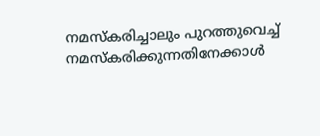നമസ്കരിച്ചാലും പുറത്തുവെച്ച് നമസ്കരിക്കുന്നതിനേക്കാള്‍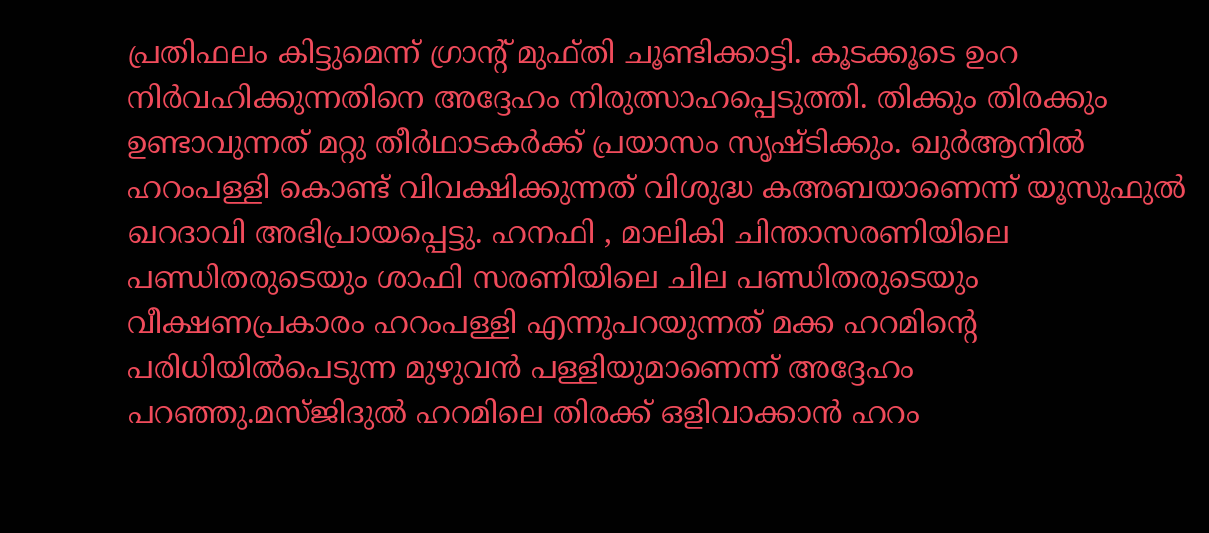പ്രതിഫലം കിട്ടുമെന്ന് ഗ്രാന്‍റ് മുഫ്തി ചൂണ്ടിക്കാട്ടി. കൂടക്കൂടെ ഉംറ നിര്‍വഹിക്കുന്നതിനെ അദ്ദേഹം നിരുത്സാഹപ്പെടുത്തി. തിക്കും തിരക്കും ഉണ്ടാവുന്നത് മറ്റു തീര്‍ഥാടകര്‍ക്ക് പ്രയാസം സൃഷ്ടിക്കും. ഖുര്‍ആനില്‍ ഹറംപള്ളി കൊണ്ട് വിവക്ഷിക്കുന്നത് വിശുദ്ധ കഅബയാണെന്ന് യൂസുഫുല്‍ ഖറദാവി അഭിപ്രായപ്പെട്ടു. ഹനഫി , മാലികി ചിന്താസരണിയിലെ പണ്ഡിതരുടെയും ശാഫി സരണിയിലെ ചില പണ്ഡിതരുടെയും വീക്ഷണപ്രകാരം ഹറംപള്ളി എന്നുപറയുന്നത് മക്ക ഹറമിന്റെ പരിധിയില്‍പെടുന്ന മുഴുവന്‍ പള്ളിയുമാണെന്ന് അദ്ദേഹം പറഞ്ഞു.മസ്ജിദുല്‍ ഹറമിലെ തിരക്ക് ഒളിവാക്കാന്‍ ഹറം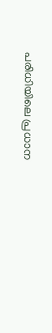പരിധിയിലെ പ്രധാന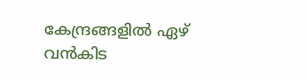കേന്ദ്രങ്ങളില്‍ ഏഴ് വന്‍കിട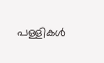പള്ളികള്‍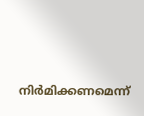നിര്‍മിക്കണമെന്ന്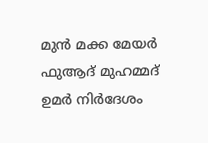മുന്‍ മക്ക മേയര്‍ ഫുആദ് മുഹമ്മദ് ഉമര്‍ നിര്‍ദേശം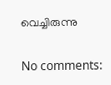വെച്ചിരുന്നു

No comments: